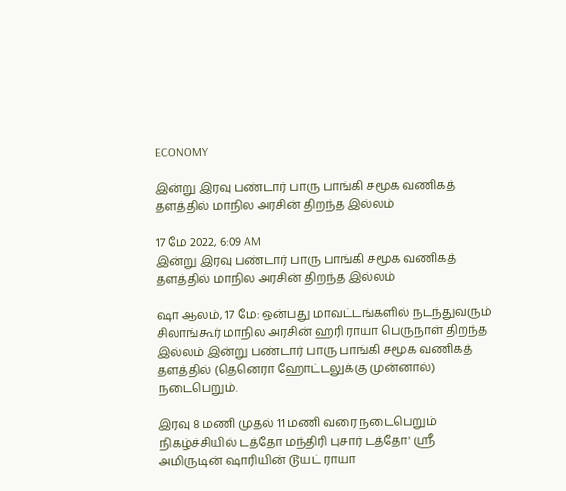ECONOMY

இன்று இரவு பண்டார் பாரு பாங்கி சமூக வணிகத் தளத்தில் மாநில அரசின் திறந்த இல்லம்

17 மே 2022, 6:09 AM
இன்று இரவு பண்டார் பாரு பாங்கி சமூக வணிகத் தளத்தில் மாநில அரசின் திறந்த இல்லம்

ஷா ஆலம், 17 மே: ஒன்பது மாவட்டங்களில் நடந்துவரும்  சிலாங்கூர் மாநில அரசின் ஹரி ராயா பெருநாள் திறந்த இல்லம் இன்று பண்டார் பாரு பாங்கி சமூக வணிகத் தளத்தில் (தெனெரா ஹோட்டலுக்கு முன்னால்) நடைபெறும்.

இரவு 8 மணி முதல் 11 மணி வரை நடைபெறும் நிகழ்ச்சியில் டத்தோ மந்திரி புசார் டத்தோ' ஸ்ரீ அமிருடின் ஷாரியின் டூயட் ராயா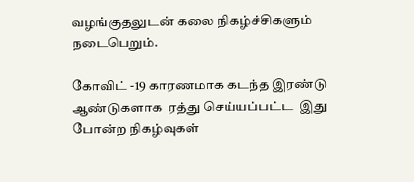வழங்குதலுடன் கலை நிகழ்ச்சிகளும் நடைபெறும்.

கோவிட் -19 காரணமாக கடந்த இரண்டு ஆண்டுகளாக  ரத்து செய்யப்பட்ட  இது போன்ற நிகழ்வுகள்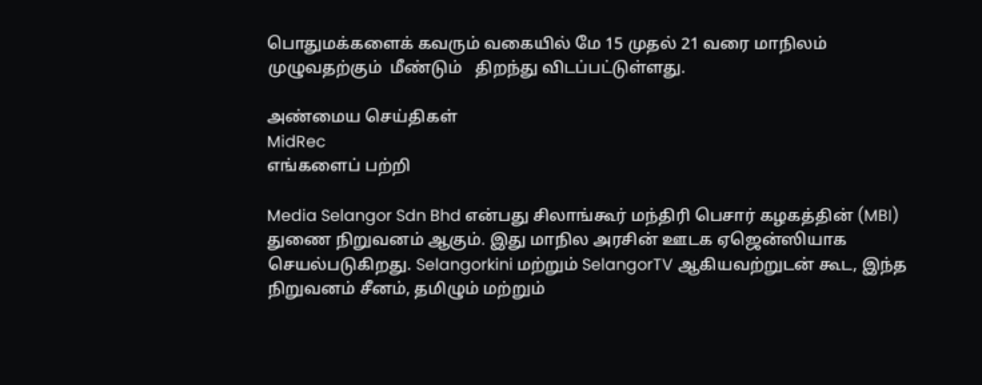பொதுமக்களைக் கவரும் வகையில் மே 15 முதல் 21 வரை மாநிலம்  முழுவதற்கும்  மீண்டும்   திறந்து விடப்பட்டுள்ளது.

அண்மைய செய்திகள்
MidRec
எங்களைப் பற்றி

Media Selangor Sdn Bhd என்பது சிலாங்கூர் மந்திரி பெசார் கழகத்தின் (MBI) துணை நிறுவனம் ஆகும். இது மாநில அரசின் ஊடக ஏஜென்ஸியாக செயல்படுகிறது. Selangorkini மற்றும் SelangorTV ஆகியவற்றுடன் கூட, இந்த நிறுவனம் சீனம், தமிழும் மற்றும்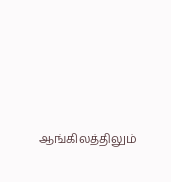ஆங்கிலத்திலும்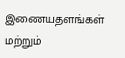இணையதளங்கள் மற்றும்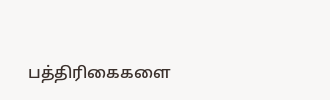பத்திரிகைகளை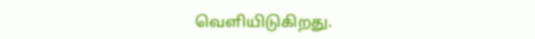வெளியிடுகிறது.